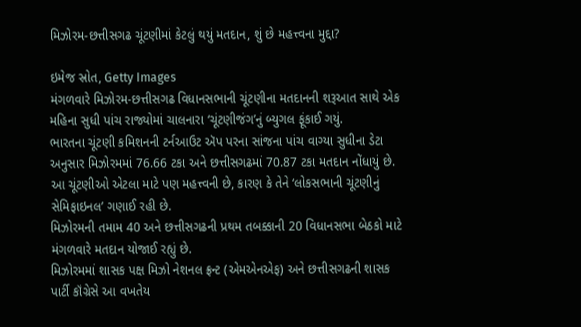મિઝોરમ-છત્તીસગઢ ચૂંટણીમાં કેટલું થયું મતદાન, શું છે મહત્ત્વના મુદ્દા?

ઇમેજ સ્રોત, Getty Images
મંગળવારે મિઝોરમ-છત્તીસગઢ વિધાનસભાની ચૂંટણીના મતદાનની શરૂઆત સાથે એક મહિના સુધી પાંચ રાજ્યોમાં ચાલનારા ‘ચૂંટણીજંગ’નું બ્યુગલ ફૂંકાઈ ગયું.
ભારતના ચૂંટણી કમિશનની ટર્નઆઉટ ઍપ પરના સાંજના પાંચ વાગ્યા સુધીના ડેટા અનુસાર મિઝોરમમાં 76.66 ટકા અને છત્તીસગઢમાં 70.87 ટકા મતદાન નોંધાયું છે.
આ ચૂંટણીઓ એટલા માટે પણ મહત્ત્વની છે, કારણ કે તેને ‘લોકસભાની ચૂંટણીનું સેમિફાઇનલ’ ગણાઈ રહી છે.
મિઝોરમની તમામ 40 અને છત્તીસગઢની પ્રથમ તબક્કાની 20 વિધાનસભા બેઠકો માટે મંગળવારે મતદાન યોજાઈ રહ્યું છે.
મિઝોરમમાં શાસક પક્ષ મિઝો નેશનલ ફ્રન્ટ (એમએનએફ) અને છત્તીસગઢની શાસક પાર્ટી કૉંગ્રેસે આ વખતેય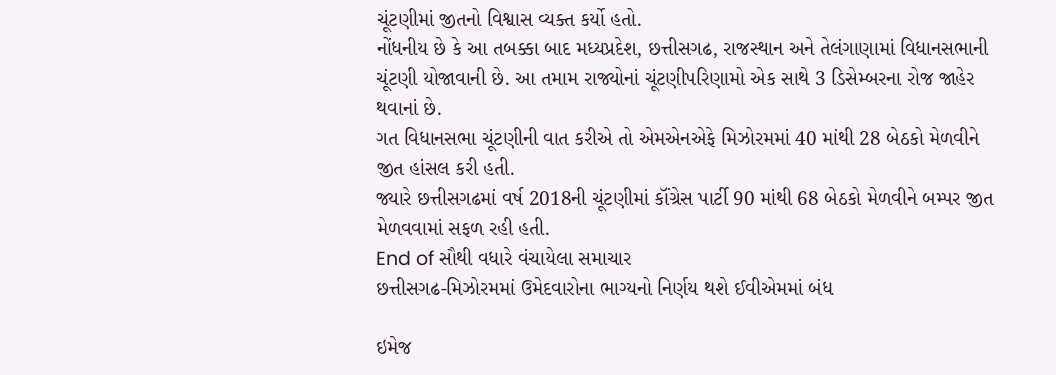ચૂંટણીમાં જીતનો વિશ્વાસ વ્યક્ત કર્યો હતો.
નોંધનીય છે કે આ તબક્કા બાદ મધ્યપ્રદેશ, છત્તીસગઢ, રાજસ્થાન અને તેલંગાણામાં વિધાનસભાની ચૂંટણી યોજાવાની છે. આ તમામ રાજ્યોનાં ચૂંટણીપરિણામો એક સાથે 3 ડિસેમ્બરના રોજ જાહેર થવાનાં છે.
ગત વિધાનસભા ચૂંટણીની વાત કરીએ તો એમએનએફે મિઝોરમમાં 40 માંથી 28 બેઠકો મેળવીને જીત હાંસલ કરી હતી.
જ્યારે છત્તીસગઢમાં વર્ષ 2018ની ચૂંટણીમાં કૉંગ્રેસ પાર્ટી 90 માંથી 68 બેઠકો મેળવીને બમ્પર જીત મેળવવામાં સફળ રહી હતી.
End of સૌથી વધારે વંચાયેલા સમાચાર
છત્તીસગઢ-મિઝોરમમાં ઉમેદવારોના ભાગ્યનો નિર્ણય થશે ઈવીએમમાં બંધ

ઇમેજ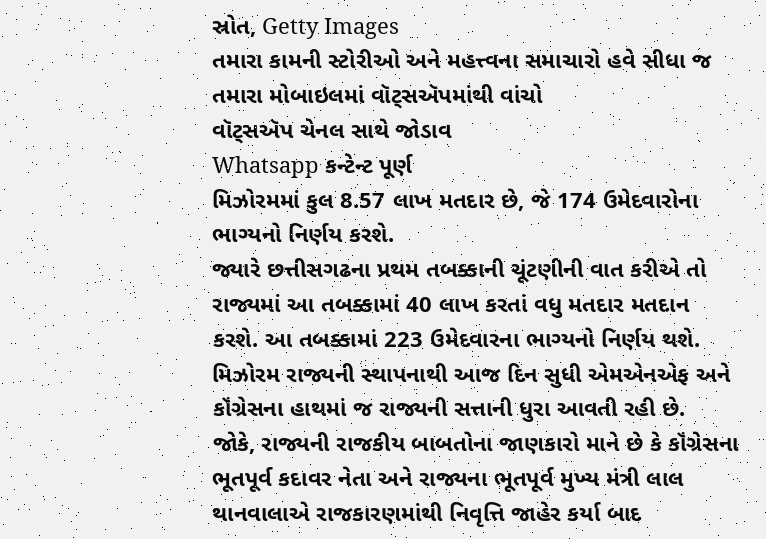સ્રોત, Getty Images
તમારા કામની સ્ટોરીઓ અને મહત્ત્વના સમાચારો હવે સીધા જ તમારા મોબાઇલમાં વૉટ્સઍપમાંથી વાંચો
વૉટ્સઍપ ચેનલ સાથે જોડાવ
Whatsapp કન્ટેન્ટ પૂર્ણ
મિઝોરમમાં કુલ 8.57 લાખ મતદાર છે, જે 174 ઉમેદવારોના ભાગ્યનો નિર્ણય કરશે.
જ્યારે છત્તીસગઢના પ્રથમ તબક્કાની ચૂંટણીની વાત કરીએ તો રાજ્યમાં આ તબક્કામાં 40 લાખ કરતાં વધુ મતદાર મતદાન કરશે. આ તબક્કામાં 223 ઉમેદવારના ભાગ્યનો નિર્ણય થશે.
મિઝોરમ રાજ્યની સ્થાપનાથી આજ દિન સુધી એમએનએફ અને કૉંગ્રેસના હાથમાં જ રાજ્યની સત્તાની ધુરા આવતી રહી છે.
જોકે, રાજ્યની રાજકીય બાબતોના જાણકારો માને છે કે કૉંગ્રેસના ભૂતપૂર્વ કદાવર નેતા અને રાજ્યના ભૂતપૂર્વ મુખ્ય મંત્રી લાલ થાનવાલાએ રાજકારણમાંથી નિવૃત્તિ જાહેર કર્યા બાદ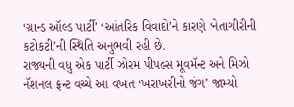‘ગ્રાન્ડ ઑલ્ડ પાર્ટી’ ‘આંતરિક વિવાદો’ને કારણે ‘નેતાગીરીની કટોકટી’ની સ્થિતિ અનુભવી રહી છે.
રાજ્યની વધુ એક પાર્ટી ઝોરમ પીપલ્સ મૂવમૅન્ટ અને મિઝો નૅશનલ ફ્રન્ટ વચ્ચે આ વખત ‘ખરાખરીનો જંગ’ જામ્યો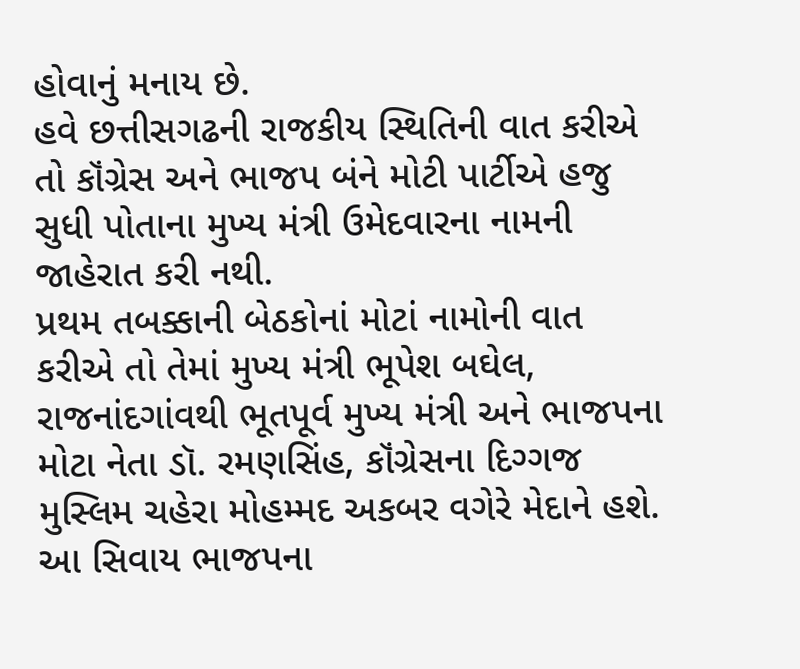હોવાનું મનાય છે.
હવે છત્તીસગઢની રાજકીય સ્થિતિની વાત કરીએ તો કૉંગ્રેસ અને ભાજપ બંને મોટી પાર્ટીએ હજુ સુધી પોતાના મુખ્ય મંત્રી ઉમેદવારના નામની જાહેરાત કરી નથી.
પ્રથમ તબક્કાની બેઠકોનાં મોટાં નામોની વાત કરીએ તો તેમાં મુખ્ય મંત્રી ભૂપેશ બઘેલ, રાજનાંદગાંવથી ભૂતપૂર્વ મુખ્ય મંત્રી અને ભાજપના મોટા નેતા ડૉ. રમણસિંહ, કૉંગ્રેસના દિગ્ગજ મુસ્લિમ ચહેરા મોહમ્મદ અકબર વગેરે મેદાને હશે.
આ સિવાય ભાજપના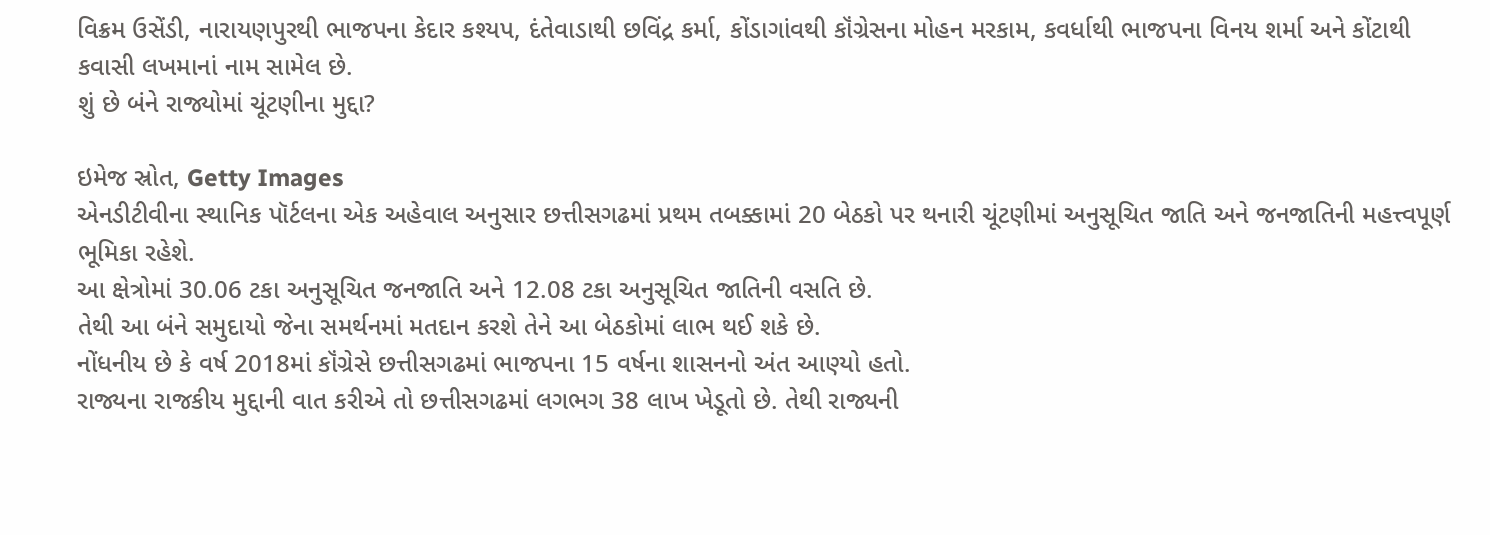વિક્રમ ઉસેંડી, નારાયણપુરથી ભાજપના કેદાર કશ્યપ, દંતેવાડાથી છવિંદ્ર કર્મા, કોંડાગાંવથી કૉંગ્રેસના મોહન મરકામ, કવર્ધાથી ભાજપના વિનય શર્મા અને કોંટાથી કવાસી લખમાનાં નામ સામેલ છે.
શું છે બંને રાજ્યોમાં ચૂંટણીના મુદ્દા?

ઇમેજ સ્રોત, Getty Images
એનડીટીવીના સ્થાનિક પૉર્ટલના એક અહેવાલ અનુસાર છત્તીસગઢમાં પ્રથમ તબક્કામાં 20 બેઠકો પર થનારી ચૂંટણીમાં અનુસૂચિત જાતિ અને જનજાતિની મહત્ત્વપૂર્ણ ભૂમિકા રહેશે.
આ ક્ષેત્રોમાં 30.06 ટકા અનુસૂચિત જનજાતિ અને 12.08 ટકા અનુસૂચિત જાતિની વસતિ છે.
તેથી આ બંને સમુદાયો જેના સમર્થનમાં મતદાન કરશે તેને આ બેઠકોમાં લાભ થઈ શકે છે.
નોંધનીય છે કે વર્ષ 2018માં કૉંગ્રેસે છત્તીસગઢમાં ભાજપના 15 વર્ષના શાસનનો અંત આણ્યો હતો.
રાજ્યના રાજકીય મુદ્દાની વાત કરીએ તો છત્તીસગઢમાં લગભગ 38 લાખ ખેડૂતો છે. તેથી રાજ્યની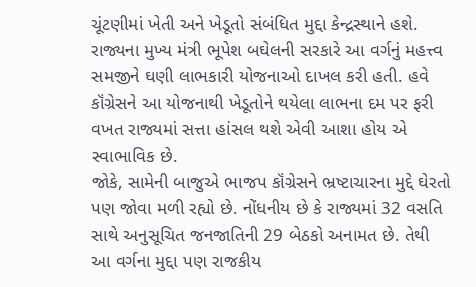ચૂંટણીમાં ખેતી અને ખેડૂતો સંબંધિત મુદ્દા કેન્દ્રસ્થાને હશે.
રાજ્યના મુખ્ય મંત્રી ભૂપેશ બઘેલની સરકારે આ વર્ગનું મહત્ત્વ સમજીને ઘણી લાભકારી યોજનાઓ દાખલ કરી હતી. હવે કૉંગ્રેસને આ યોજનાથી ખેડૂતોને થયેલા લાભના દમ પર ફરી વખત રાજ્યમાં સત્તા હાંસલ થશે એવી આશા હોય એ સ્વાભાવિક છે.
જોકે, સામેની બાજુએ ભાજપ કૉંગ્રેસને ભ્રષ્ટાચારના મુદ્દે ઘેરતો પણ જોવા મળી રહ્યો છે. નોંધનીય છે કે રાજ્યમાં 32 વસતિ સાથે અનુસૂચિત જનજાતિની 29 બેઠકો અનામત છે. તેથી આ વર્ગના મુદ્દા પણ રાજકીય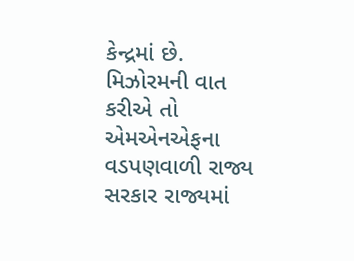કેન્દ્રમાં છે.
મિઝોરમની વાત કરીએ તો એમએનએફના વડપણવાળી રાજ્ય સરકાર રાજ્યમાં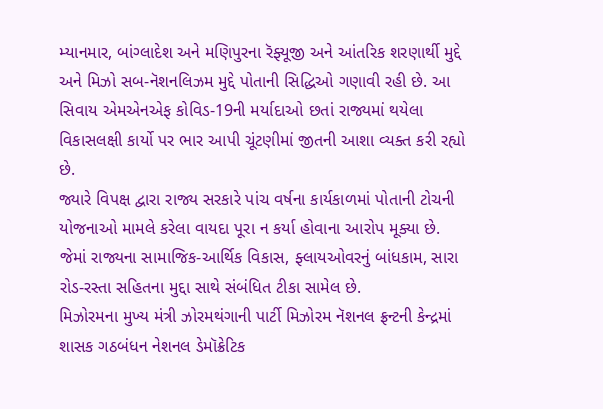મ્યાનમાર, બાંગ્લાદેશ અને મણિપુરના રૅફ્યૂજી અને આંતરિક શરણાર્થી મુદ્દે અને મિઝો સબ-નૅશનલિઝમ મુદ્દે પોતાની સિદ્ધિઓ ગણાવી રહી છે. આ સિવાય એમએનએફ કોવિડ-19ની મર્યાદાઓ છતાં રાજ્યમાં થયેલા વિકાસલક્ષી કાર્યો પર ભાર આપી ચૂંટણીમાં જીતની આશા વ્યક્ત કરી રહ્યો છે.
જ્યારે વિપક્ષ દ્વારા રાજ્ય સરકારે પાંચ વર્ષના કાર્યકાળમાં પોતાની ટોચની યોજનાઓ મામલે કરેલા વાયદા પૂરા ન કર્યા હોવાના આરોપ મૂક્યા છે.
જેમાં રાજ્યના સામાજિક-આર્થિક વિકાસ, ફ્લાયઓવરનું બાંધકામ, સારા રોડ-રસ્તા સહિતના મુદ્દા સાથે સંબંધિત ટીકા સામેલ છે.
મિઝોરમના મુખ્ય મંત્રી ઝોરમથંગાની પાર્ટી મિઝોરમ નૅશનલ ફ્રન્ટની કેન્દ્રમાં શાસક ગઠબંધન નેશનલ ડેમૉક્રેટિક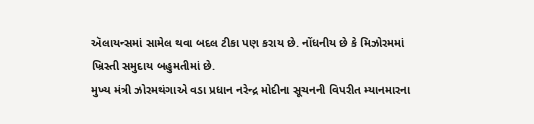ઍલાયન્સમાં સામેલ થવા બદલ ટીકા પણ કરાય છે. નોંધનીય છે કે મિઝોરમમાં ખ્રિસ્તી સમુદાય બહુમતીમાં છે.
મુખ્ય મંત્રી ઝોરમથંગાએ વડા પ્રધાન નરેન્દ્ર મોદીના સૂચનની વિપરીત મ્યાનમારના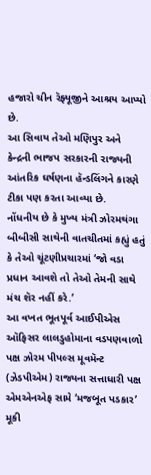હજારો ચીન રૅફ્યૂજીને આશ્રય આપ્યો છે.
આ સિવાય તેઓ મણિપુર અને કેન્દ્રની ભાજપ સરકારની રાજ્યની આંતરિક ઘર્ષણના હૅન્ડલિંગને કારણે ટીકા પણ કરતા આવ્યા છે.
નોંધનીય છે કે મુખ્ય મંત્રી ઝોરમથંગા બીબીસી સાથેની વાતચીતમાં કહ્યું હતું કે તેઓ ચૂંટણીપ્રચારમાં ‘જો વડા પ્રધાન આવશે તો તેઓ તેમની સાથે મંચ શૅર નહીં કરે.’
આ વખત ભૂતપૂર્વ આઈપીએસ ઑફિસર લાલડુહોમાના વડપણવાળો પક્ષ ઝોરમ પીપલ્સ મૂવમૅન્ટ (ઝેડપીએમ) રાજ્યના સત્તાધારી પક્ષ એમએનએફ સામે ‘મજબૂત પડકાર’ મૂકી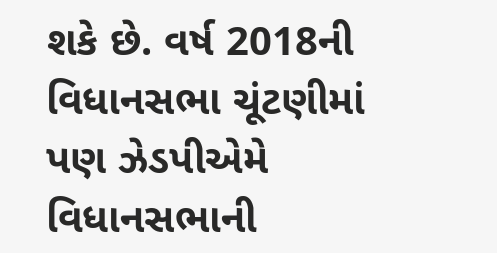શકે છે. વર્ષ 2018ની વિધાનસભા ચૂંટણીમાં પણ ઝેડપીએમે વિધાનસભાની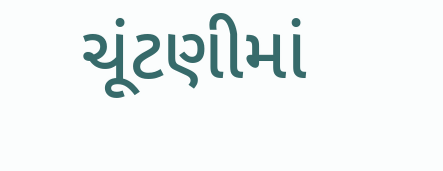ચૂંટણીમાં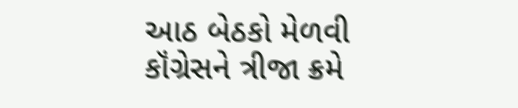આઠ બેઠકો મેળવી કૉંગ્રેસને ત્રીજા ક્રમે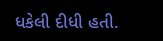ધકેલી દીધી હતી.